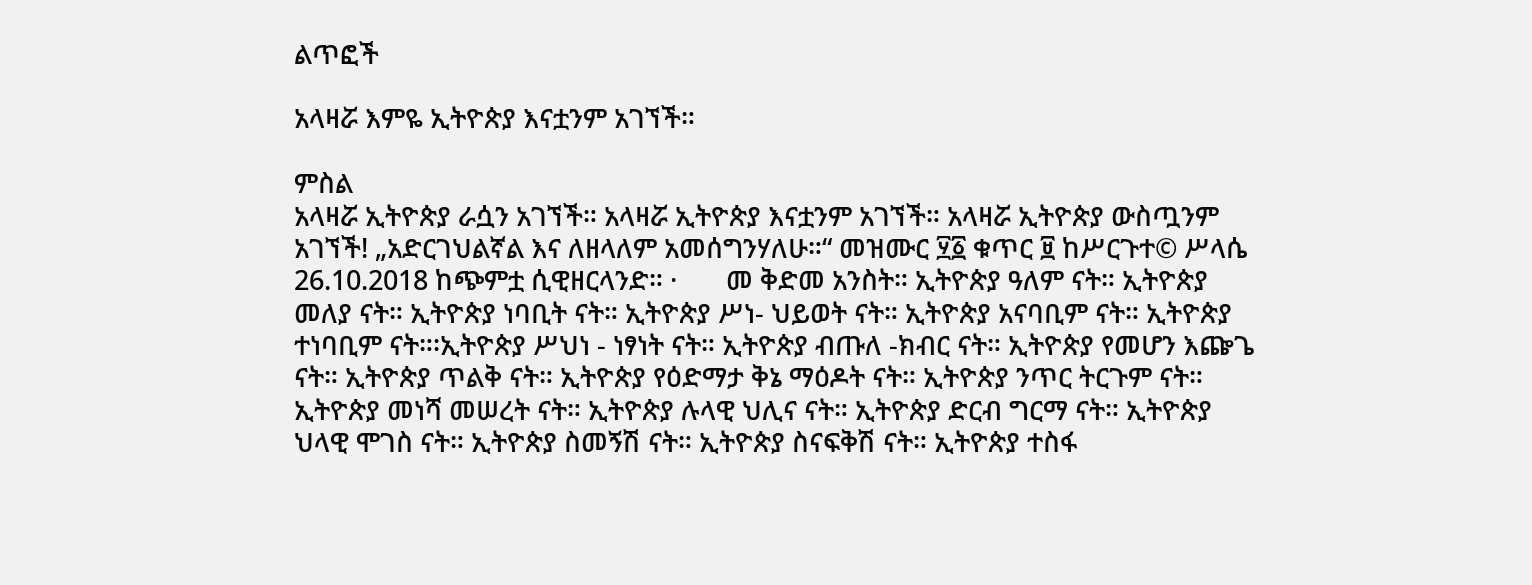ልጥፎች

አላዛሯ እምዬ ኢትዮጵያ እናቷንም አገኘች።

ምስል
አላዛሯ ኢትዮጵያ ራሷን አገኘች። አላዛሯ ኢትዮጵያ እናቷንም አገኘች። አላዛሯ ኢትዮጵያ ውስጧንም አገኘች! „አድርገህልኛል እና ለዘላለም አመሰግንሃለሁ።“ መዝሙር ፶፩ ቁጥር ፱ ከሥርጉተ© ሥላሴ 26.10.2018 ከጭምቷ ሲዊዘርላንድ። ·       መ ቅድመ አንስት። ኢትዮጵያ ዓለም ናት። ኢትዮጵያ መለያ ናት። ኢትዮጵያ ነባቢት ናት። ኢትዮጵያ ሥነ- ህይወት ናት። ኢትዮጵያ አናባቢም ናት። ኢትዮጵያ ተነባቢም ናት።፡ኢትዮጵያ ሥህነ - ነፃነት ናት። ኢትዮጵያ ብጡለ -ክብር ናት። ኢትዮጵያ የመሆን እጬጌ ናት። ኢትዮጵያ ጥልቅ ናት። ኢትዮጵያ የዕድማታ ቅኔ ማዕዶት ናት። ኢትዮጵያ ንጥር ትርጉም ናት። ኢትዮጵያ መነሻ መሠረት ናት። ኢትዮጵያ ሉላዊ ህሊና ናት። ኢትዮጵያ ድርብ ግርማ ናት። ኢትዮጵያ ህላዊ ሞገስ ናት። ኢትዮጵያ ስመኝሽ ናት። ኢትዮጵያ ስናፍቅሽ ናት። ኢትዮጵያ ተስፋ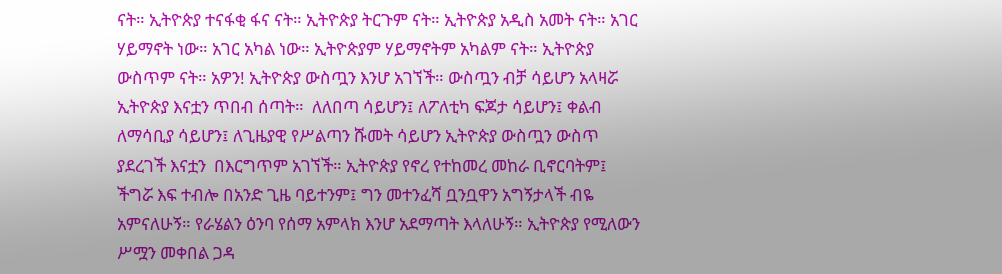ናት። ኢትዮጵያ ተናፋቂ ፋና ናት። ኢትዮጵያ ትርጉም ናት። ኢትዮጵያ አዲስ አመት ናት። አገር ሃይማኖት ነው። አገር አካል ነው። ኢትዮጵያም ሃይማኖትም አካልም ናት። ኢትዮጵያ ውስጥም ናት። አዎን! ኢትዮጵያ ውስጧን እንሆ አገኘች። ውስጧን ብቻ ሳይሆን አላዛሯ ኢትዮጵያ እናቷን ጥበብ ሰጣት።  ለለበጣ ሳይሆን፤ ለፖለቲካ ፍጆታ ሳይሆን፤ ቀልብ ለማሳቢያ ሳይሆን፤ ለጊዜያዊ የሥልጣን ሹመት ሳይሆን ኢትዮጵያ ውስጧን ውስጥ ያደረገች እናቷን  በእርግጥም አገኘች። ኢትዮጵያ የኖረ የተከመረ መከራ ቢኖርባትም፤ ችግሯ እፍ ተብሎ በአንድ ጊዜ ባይተንም፤ ግን መተንፈሻ ቧንቧዋን አግኝታላች ብዬ አምናለሁኝ። የራሄልን ዕንባ የሰማ አምላክ እንሆ አደማጣት እላለሁኝ። ኢትዮጵያ የሚለውን ሥሟን መቀበል ጋዳ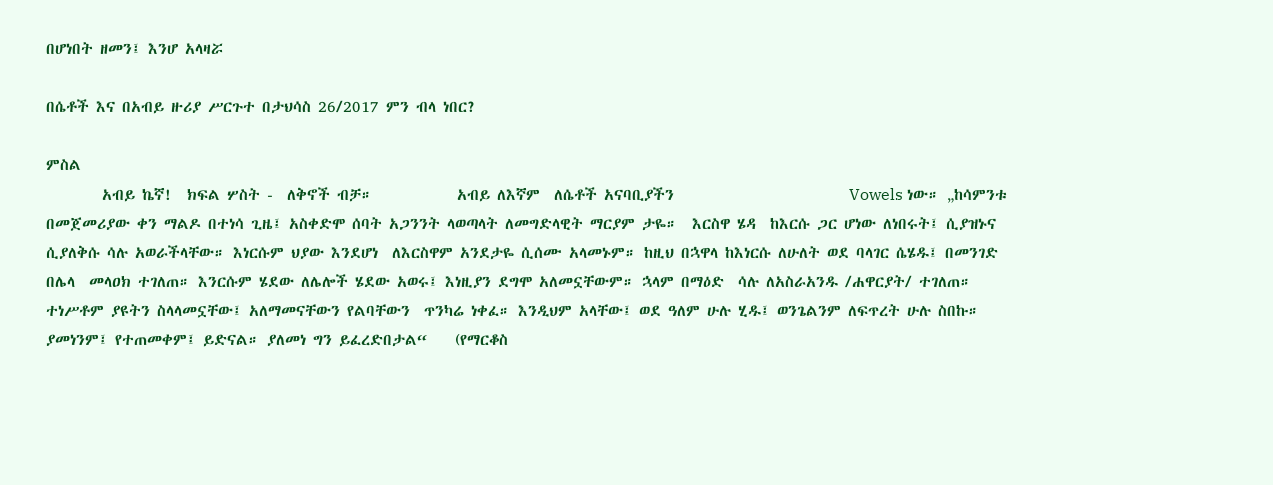በሆነበት ዘመን፤ እንሆ አላዛሯ

በሴቶች እና በአብይ ዙሪያ ሥርጉተ በታህሳስ 26/2017 ምን ብላ ነበር?

ምስል
        አብይ ኬኛ!  ክፍል ሦስት -  ለቅኖች ብቻ።            አብይ ለእኛም  ለሴቶች አናባቢያችን                         Vowels ነው። „ከሳምንቱ በመጀመሪያው ቀን ማልዶ በተነሳ ጊዜ፤ አስቀድሞ ሰባት አጋንንት ላወጣላት ለመግድላዊት ማርያም ታዬ።  እርስዋ ሄዳ  ከእርሱ ጋር ሆነው ለነበሩት፤ ሲያዝኑና ሲያለቅሱ ሳሉ አወራችላቸው። እነርሱም ህያው እንደሆነ  ለእርስዋም አንደታዬ ሲሰሙ አላመኑም። ከዚህ በኋዋላ ከእነርሱ ለሁለት ወደ ባላገር ሴሄዱ፤ በመንገድ በሌላ  መላዐክ ተገለጠ። እንርሱም ሄደው ለሌሎች ሄደው አወሩ፤ እነዚያን ደግሞ አለመኗቸውም። ኋላም በማዕድ  ሳሉ ለአስራአንዱ /ሐዋርያት/ ተገለጠ። ተነሥቶም ያዩትን ስላላመኗቸው፤ አለማመናቸውን የልባቸውን  ጥንካሬ ነቀፈ። እንዲህም አላቸው፤ ወደ ዓለም ሁሉ ሂዱ፤ ወንጌልንም ለፍጥረት ሁሉ ስበኩ።  ያመነንም፤ የተጠመቀም፤ ይድናል። ያለመነ ግን ይፈረድበታል“    (የማርቆስ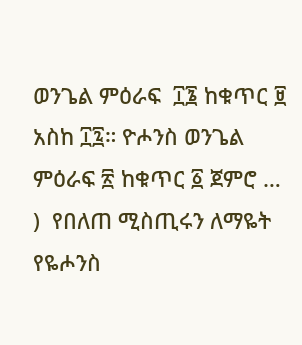ወንጌል ምዕራፍ  ፲፮ ከቁጥር ፱ አስከ ፲፯። ዮሖንስ ወንጌል ምዕራፍ ፳ ከቁጥር ፩ ጀምሮ … )  የበለጠ ሚስጢሩን ለማዬት የዬሖንስ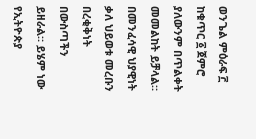ወንጌል ምዕራፍ ፫ ከቁጥር ፩ ጀምሮ ያለውንም በጥልቀት መመልከት ይቻላል። በመንፈሳዊ ህያዊነት ቃለ ህይወቱ መረቡን በረቂቅነት በውስጣችን ይዘራል። ይሄም ነው የኢትዮጵያ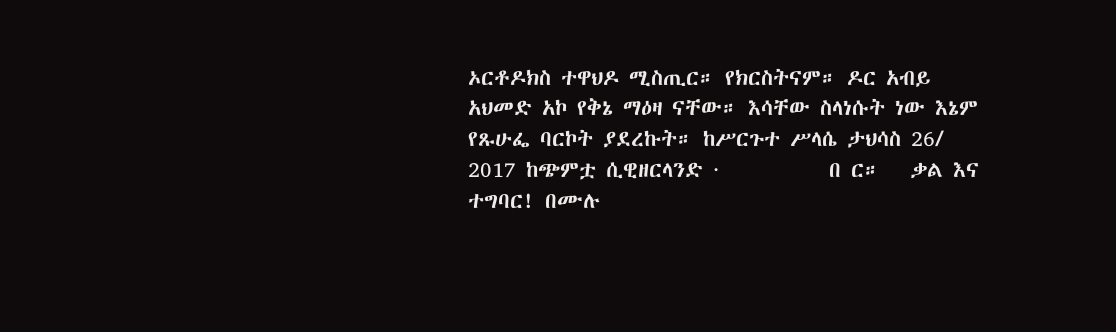ኦርቶዶክስ ተዋህዶ ሚስጢር። የክርስትናም። ዶር አብይ አህመድ አኮ የቅኔ ማዕዛ ናቸው። እሳቸው ስላነሱት ነው እኔም የጹሁፌ ባርኮት ያደረኩት። ከሥርጉተ ሥላሴ ታህሳስ 26/ 2017 ከጭምቷ ሲዊዘርላንድ ·           በ ር።   ቃል እና ተግባር! በሙሉ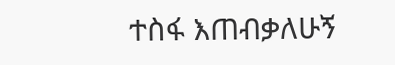ተስፋ እጠብቃለሁኝ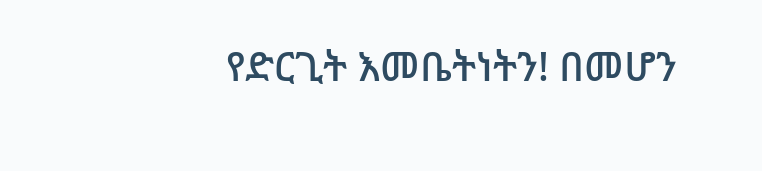የድርጊት እመቤትነትን! በመሆን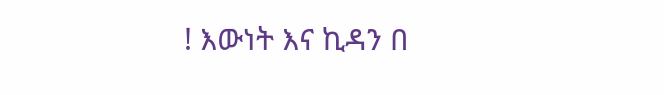! እውነት እና ኪዳን በ